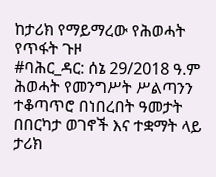ከታሪክ የማይማረው የሕወሓት የጥፋት ጉዞ
#ባሕር_ዳር: ሰኔ 29/2018 ዓ.ም
ሕወሓት የመንግሥት ሥልጣንን ተቆጣጥሮ በነበረበት ዓመታት በበርካታ ወገኖች እና ተቋማት ላይ ታሪክ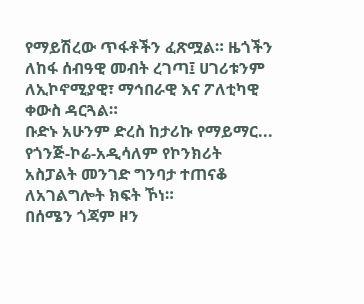የማይሽረው ጥፋቶችን ፈጽሟል። ዜጎችን ለከፋ ሰብዓዊ መብት ረገጣ፤ ሀገሪቱንም ለኢኮኖሚያዊ፣ ማኅበራዊ እና ፖለቲካዊ ቀውስ ዳርጓል።
ቡድኑ አሁንም ድረስ ከታሪኩ የማይማር...
የጎንጅ-ኮሬ-አዲሳለም የኮንክሪት አስፓልት መንገድ ግንባታ ተጠናቆ ለአገልግሎት ክፍት ኾነ።
በሰሜን ጎጃም ዞን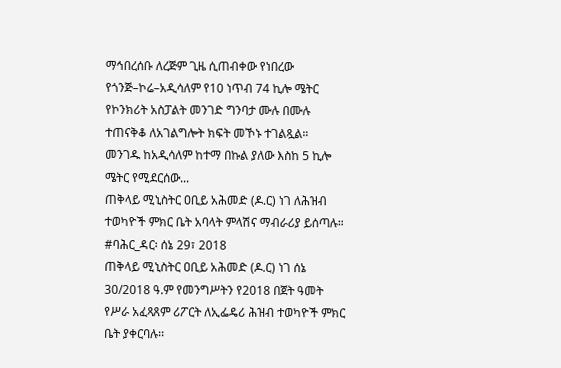ማኅበረሰቡ ለረጅም ጊዜ ሲጠብቀው የነበረው የጎንጅ–ኮሬ–አዲሳለም የ10 ነጥብ 74 ኪሎ ሜትር የኮንክሪት አስፓልት መንገድ ግንባታ ሙሉ በሙሉ ተጠናቅቆ ለአገልግሎት ክፍት መኾኑ ተገልጿል።
መንገዱ ከአዲሳለም ከተማ በኩል ያለው እስከ 5 ኪሎ ሜትር የሚደርሰው...
ጠቅላይ ሚኒስትር ዐቢይ አሕመድ (ዶ.ር) ነገ ለሕዝብ ተወካዮች ምክር ቤት አባላት ምላሽና ማብራሪያ ይሰጣሉ።
#ባሕር_ዳር፡ ሰኔ 29፣ 2018
ጠቅላይ ሚኒስትር ዐቢይ አሕመድ (ዶ.ር) ነገ ሰኔ 30/2018 ዓ.ም የመንግሥትን የ2018 በጀት ዓመት የሥራ አፈጻጸም ሪፖርት ለኢፌዴሪ ሕዝብ ተወካዮች ምክር ቤት ያቀርባሉ፡፡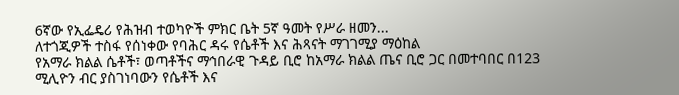6ኛው የኢፌዴሪ የሕዝብ ተወካዮች ምክር ቤት 5ኛ ዓመት የሥራ ዘመን...
ለተጎጂዎች ተስፋ የሰነቀው የባሕር ዳሩ የሴቶች እና ሕጻናት ማገገሚያ ማዕከል
የአማራ ክልል ሴቶች፣ ወጣቶችና ማኅበራዊ ጉዳይ ቢሮ ከአማራ ክልል ጤና ቢሮ ጋር በመተባበር በ123 ሚሊዮን ብር ያስገነባውን የሴቶች እና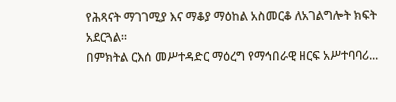የሕጻናት ማገገሚያ እና ማቆያ ማዕከል አስመርቆ ለአገልግሎት ክፍት አደርጓል።
በምክትል ርእሰ መሥተዳድር ማዕረግ የማኅበራዊ ዘርፍ አሥተባባሪ...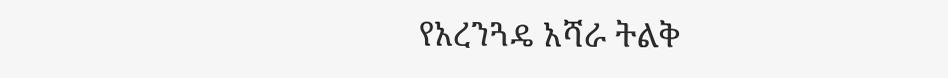የአረንጓዴ አሻራ ትልቅ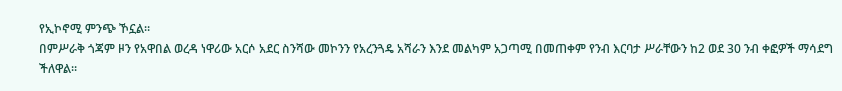የኢኮኖሚ ምንጭ ኾኗል።
በምሥራቅ ጎጃም ዞን የአዋበል ወረዳ ነዋሪው አርሶ አደር ስንሻው መኮንን የአረንጓዴ አሻራን እንደ መልካም አጋጣሚ በመጠቀም የንብ እርባታ ሥራቸውን ከ2 ወደ 30 ንብ ቀፎዎች ማሳደግ ችለዋል።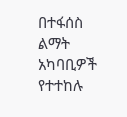በተፋሰስ ልማት አካባቢዎች የተተከሉ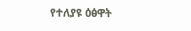የተለያዩ ዕፅዋት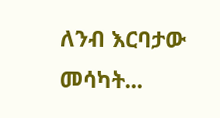ለንብ እርባታው መሳካት...